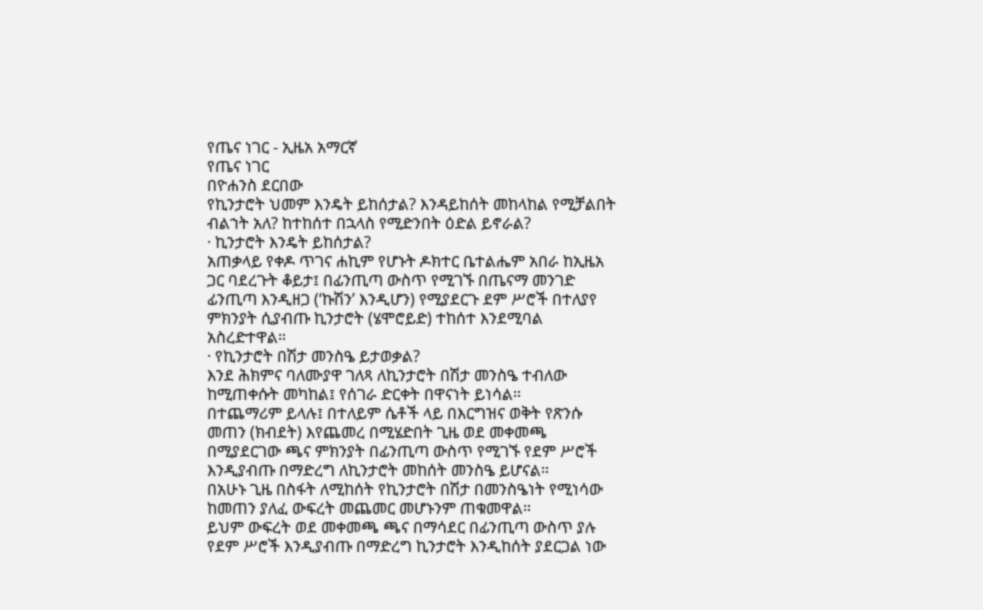የጤና ነገር - ኢዜአ አማርኛ
የጤና ነገር
በዮሐንስ ደርበው
የኪንታሮት ህመም እንዴት ይከሰታል? እንዳይከሰት መከላከል የሚቻልበት ብልኀት አለ? ከተከሰተ በኋላስ የሚድንበት ዕድል ይኖራል?
· ኪንታሮት እንዴት ይከሰታል?
አጠቃላይ የቀዶ ጥገና ሐኪም የሆኑት ዶክተር ቤተልሔም አበራ ከኢዜአ ጋር ባደረጉት ቆይታ፤ በፊንጢጣ ውስጥ የሚገኙ በጤናማ መንገድ ፊንጢጣ እንዲዘጋ (‘ኩሽን’ እንዲሆን) የሚያደርጉ ደም ሥሮች በተለያየ ምክንያት ሲያብጡ ኪንታሮት (ሄሞሮይድ) ተከሰተ እንደሚባል አስረድተዋል።
· የኪንታሮት በሽታ መንስዔ ይታወቃል?
እንደ ሕክምና ባለሙያዋ ገለጻ ለኪንታሮት በሽታ መንስዔ ተብለው ከሚጠቀሱት መካከል፤ የሰገራ ድርቀት በዋናነት ይነሳል።
በተጨማሪም ይላሉ፤ በተለይም ሴቶች ላይ በእርግዝና ወቅት የጽንሱ መጠን (ክብደት) እየጨመረ በሚሄድበት ጊዜ ወደ መቀመጫ በሚያደርገው ጫና ምክንያት በፊንጢጣ ውስጥ የሚገኙ የደም ሥሮች እንዲያብጡ በማድረግ ለኪንታሮት መከሰት መንስዔ ይሆናል።
በአሁኑ ጊዜ በስፋት ለሚከሰት የኪንታሮት በሽታ በመንስዔነት የሚነሳው ከመጠን ያለፈ ውፍረት መጨመር መሆኑንም ጠቁመዋል።
ይህም ውፍረት ወደ መቀመጫ ጫና በማሳደር በፊንጢጣ ውስጥ ያሉ የደም ሥሮች እንዲያብጡ በማድረግ ኪንታሮት እንዲከሰት ያደርጋል ነው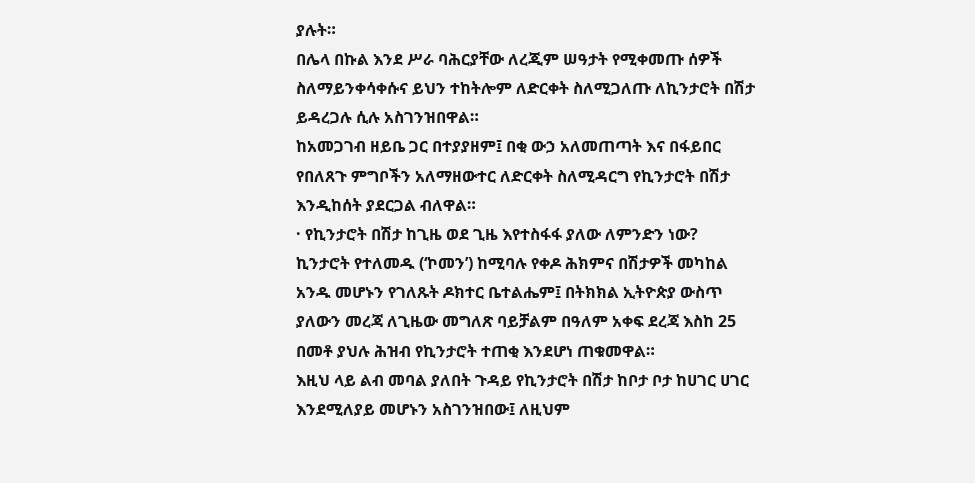ያሉት።
በሌላ በኩል እንደ ሥራ ባሕርያቸው ለረጂም ሠዓታት የሚቀመጡ ሰዎች ስለማይንቀሳቀሱና ይህን ተከትሎም ለድርቀት ስለሚጋለጡ ለኪንታሮት በሽታ ይዳረጋሉ ሲሉ አስገንዝበዋል።
ከአመጋገብ ዘይቤ ጋር በተያያዘም፤ በቂ ውኃ አለመጠጣት እና በፋይበር የበለጸጉ ምግቦችን አለማዘውተር ለድርቀት ስለሚዳርግ የኪንታሮት በሽታ እንዲከሰት ያደርጋል ብለዋል።
· የኪንታሮት በሽታ ከጊዜ ወደ ጊዜ እየተስፋፋ ያለው ለምንድን ነው?
ኪንታሮት የተለመዱ (‘ኮመን’) ከሚባሉ የቀዶ ሕክምና በሽታዎች መካከል አንዱ መሆኑን የገለጹት ዶክተር ቤተልሔም፤ በትክክል ኢትዮጵያ ውስጥ ያለውን መረጃ ለጊዜው መግለጽ ባይቻልም በዓለም አቀፍ ደረጃ እስከ 25 በመቶ ያህሉ ሕዝብ የኪንታሮት ተጠቂ እንደሆነ ጠቁመዋል።
እዚህ ላይ ልብ መባል ያለበት ጉዳይ የኪንታሮት በሽታ ከቦታ ቦታ ከሀገር ሀገር እንደሚለያይ መሆኑን አስገንዝበው፤ ለዚህም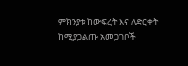ምክንያቱ ከውፍረት እና ለድርቀት ከሚያጋልጡ አመጋገቦች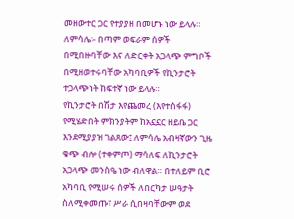መዘውተር ጋር የተያያዘ በመሆኑ ነው ይላሉ። ለምሳሌ፡- በጣም ወፍራም ሰዎች በሚበዙባቸው እና ለድርቀት አጋላጭ ምግቦች በሚዘወተሩባቸው አካባቢዎች የኪንታሮት ተጋላጭነት ከፍተኛ ነው ይላሉ።
የኪንታሮት በሽታ እየጨመረ (እየተስፋፋ) የሚሄድበት ምክንያትም ከአኗኗር ዘይቤ ጋር እንደሚያያዝ ገልጸው፤ ለምሳሌ አብዛኛውን ጊዜ ቁጭ ብሎ (ተቀምጦ) ማሳለፍ ለኪንታሮት አጋላጭ መንስዔ ነው ብለዋል። በተለይም ቢሮ አካባቢ የሚሠሩ ሰዎች ለበርካታ ሠዓታት ስለሚቀመጡ፣ ሥራ ሲበዛባቸውም ወደ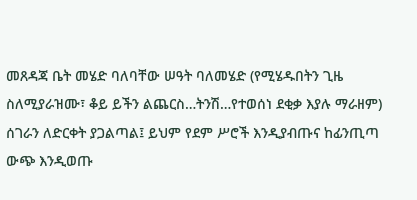መጸዳጃ ቤት መሄድ ባለባቸው ሠዓት ባለመሄድ (የሚሄዱበትን ጊዜ ስለሚያራዝሙ፣ ቆይ ይችን ልጨርስ…ትንሽ…የተወሰነ ደቂቃ እያሉ ማራዘም) ሰገራን ለድርቀት ያጋልጣል፤ ይህም የደም ሥሮች እንዲያብጡና ከፊንጢጣ ውጭ እንዲወጡ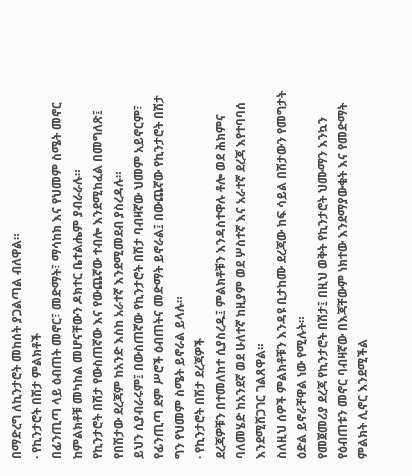በማድረግ ለኪንታሮት መከሰት ያጋልጣል ብለዋል።
· የኪንታሮት በሽታ ምልክቶች
በፊንጢጣ ላይ ዕብጠት መኖር፣ መድማት፣ ማሳከክ እና የህመም ስሜት መኖር ከምልክቶቹ መካከል መሆናቸውን ዶክተር ቤተልሔም ያብራራሉ።
የኪንታሮት በሽታ የውስጠኛው እና የውጨኛው ተብሎ እንደሚከፈል በመግለጽ፤ የበሽታው ደረጃም ከአንድ እስከ አራተኛ እንደሚመደብ ያስረዳሉ።
ይህን ሲያብራሩም፤ በውስጠኛው የኪንታሮት በሽታ ባብዛኛው ህመም አይኖርም፣ የፊንጢጣ ደም ሥሮች ዕብጠትና መድማት ይኖራል፤ በውጨኛው የኪንታሮት በሽታ ግን የህመም ስሜት ይኖራል ይላሉ።
· የኪንታሮት በሽታ ደረጃዎች
ደረጃዎቹን በተመለከተ ሲያስረዱ፤ ምልክቶቹን እንዳስተዋሉ ቶሎ ወደ ሕክምና ባለመሄድ ከአንደኛ ወደ ሁለተኛ ከዚያም ወደ ሦስተኛ እና አራተኛ ደረጃ እየተባባሰ እንደሚሸጋገር ገልጸዋል።
ስለዚህ ሰዎች ምልክቶቹን እንዳዩ ቢታከሙ ደረጃው ከፍ ሳይል በሽታውን የመግታት ዕድል ይኖራቸዋል ነው የሚሉት።
የመጀመሪያ ደረጃ የኪንታሮት በሽታ፤ በዚህ ወቅት የኪንታሮት ህሙማን እንኳን የዕብጠቱን መኖር ባብዛኛው በእጃቸውም ነክተው እንደማያውቁት እና የመድማት ምልክት ሊኖር እንደሚችል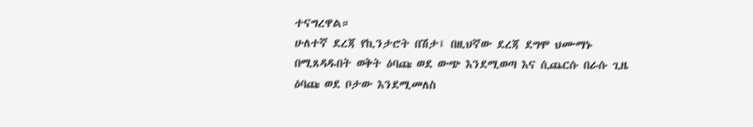ተናግረዋል።
ሁለተኛ ደረጃ የኪንታሮት በሽታ፤ በዚህኛው ደረጃ ደግሞ ህሙማኑ በሚጸዳዱበት ወቅት ዕባጩ ወደ ውጭ እንደሚወጣ እና ሲጨርሱ በራሱ ጊዜ ዕባጩ ወደ ቦታው እንደሚመለስ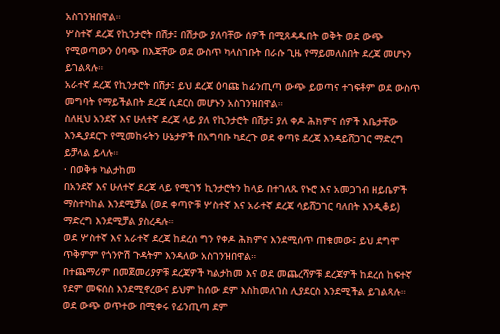አስገንዝበዋል።
ሦስተኛ ደረጃ የኪንታሮት በሽታ፤ በሽታው ያለባቸው ሰዎች በሚጸዳዱበት ወቅት ወደ ውጭ የሚወጣውን ዕባጭ በእጃቸው ወደ ውስጥ ካላስገቡት በራሱ ጊዜ የማይመለስበት ደረጃ መሆኑን ይገልጻሉ።
አራተኛ ደረጃ የኪንታሮት በሽታ፤ ይህ ደረጃ ዕባጩ ከፊንጢጣ ውጭ ይወጣና ተገፍቶም ወደ ውስጥ መግባት የማይችልበት ደረጃ ሲደርስ መሆኑን አስገንዝበዋል።
ስለዚህ አንደኛ እና ሁለተኛ ደረጃ ላይ ያለ የኪንታሮት በሽታ፤ ያለ ቀዶ ሕክምና ሰዎች እቤታቸው እንዲያደርጉ የሚመከሩትን ሁኔታዎች በአግባቡ ካደረጉ ወደ ቀጣዩ ደረጃ እንዳይሸጋገር ማድረግ ይቻላል ይላሉ።
· በወቅቱ ካልታከመ
በአንደኛ እና ሁለተኛ ደረጃ ላይ የሚገኝ ኪንታሮትን ከላይ በተገለጹ የኑሮ እና አመጋገብ ዘይቤዎች ማስተካከል እንደሚቻል (ወደ ቀጣዮቹ ሦስተኛ እና አራተኛ ደረጃ ሳይሸጋገር ባለበት እንዲቆይ) ማድረግ እንደሚቻል ያስረዳሉ።
ወደ ሦስተኛ እና አራተኛ ደረጃ ከደረሰ ግን የቀዶ ሕክምና እንደሚሰጥ ጠቁመው፤ ይህ ደግሞ ጥቅምም የጎንዮሽ ጉዳትም እንዳለው አስገንዝበዋል።
በተጨማሪም በመጀመሪያዎቹ ደረጃዎች ካልታከመ እና ወደ መጨረሻዎቹ ደረጃዎች ከደረሰ ከፍተኛ የደም መፍሰስ እንደሚኖረውና ይህም ከሰው ደም እስከመለገስ ሊያደርስ እንደሚችል ይገልጻሉ።
ወደ ውጭ ወጥተው በሚቀሩ የፊንጢጣ ደም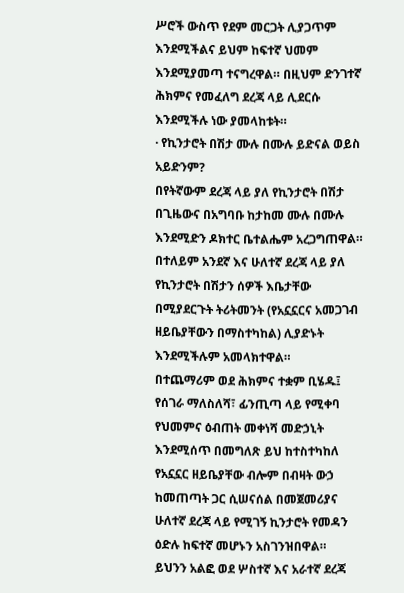ሥሮች ውስጥ የደም መርጋት ሊያጋጥም እንደሚችልና ይህም ከፍተኛ ህመም እንደሚያመጣ ተናግረዋል። በዚህም ድንገተኛ ሕክምና የመፈለግ ደረጃ ላይ ሊደርሱ እንደሚችሉ ነው ያመላከቱት።
· የኪንታሮት በሽታ ሙሉ በሙሉ ይድናል ወይስ አይድንም?
በየትኛውም ደረጃ ላይ ያለ የኪንታሮት በሽታ በጊዜውና በአግባቡ ከታከመ ሙሉ በሙሉ እንደሚድን ዶክተር ቤተልሔም አረጋግጠዋል።
በተለይም አንደኛ እና ሁለተኛ ደረጃ ላይ ያለ የኪንታሮት በሽታን ሰዎች እቤታቸው በሚያደርጉት ትሪትመንት (የአኗኗርና አመጋገብ ዘይቤያቸውን በማስተካከል) ሊያድኑት እንደሚችሉም አመላክተዋል።
በተጨማሪም ወደ ሕክምና ተቋም ቢሄዱ፤ የሰገራ ማለስለሻ፣ ፊንጢጣ ላይ የሚቀባ የህመምና ዕብጠት መቀነሻ መድኃኒት እንደሚሰጥ በመግለጽ ይህ ከተስተካከለ የአኗኗር ዘይቤያቸው ብሎም በብዛት ውኃ ከመጠጣት ጋር ሲሠናሰል በመጀመሪያና ሁለተኛ ደረጃ ላይ የሚገኝ ኪንታሮት የመዳን ዕድሉ ከፍተኛ መሆኑን አስገንዝበዋል።
ይህንን አልፎ ወደ ሦስተኛ እና አራተኛ ደረጃ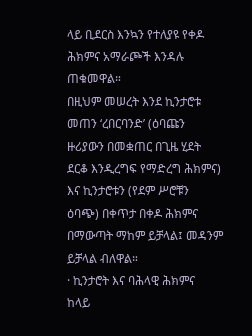ላይ ቢደርስ እንኳን የተለያዩ የቀዶ ሕክምና አማራጮች እንዳሉ ጠቁመዋል።
በዚህም መሠረት እንደ ኪንታሮቱ መጠን ‘ረበርባንድ’ (ዕባጩን ዙሪያውን በመቋጠር በጊዜ ሂደት ደርቆ እንዲረግፍ የማድረግ ሕክምና) እና ኪንታሮቱን (የደም ሥሮቹን ዕባጭ) በቀጥታ በቀዶ ሕክምና በማውጣት ማከም ይቻላል፤ መዳንም ይቻላል ብለዋል።
· ኪንታሮት እና ባሕላዊ ሕክምና
ከላይ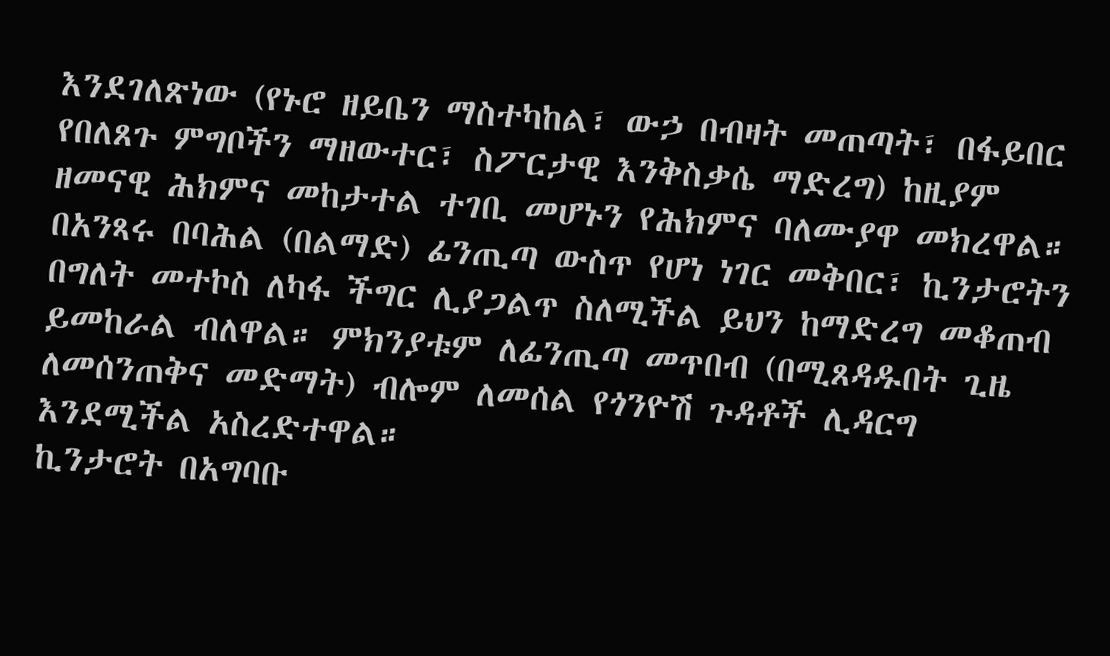እንደገለጽነው (የኑሮ ዘይቤን ማስተካከል፣ ውኃ በብዛት መጠጣት፣ በፋይበር የበለጸጉ ምግቦችን ማዘውተር፣ ስፖርታዊ እንቅስቃሴ ማድረግ) ከዚያም ዘመናዊ ሕክምና መከታተል ተገቢ መሆኑን የሕክምና ባለሙያዋ መክረዋል።
በአንጻሩ በባሕል (በልማድ) ፊንጢጣ ውስጥ የሆነ ነገር መቅበር፣ ኪንታሮትን በግለት መተኮስ ለካፋ ችግር ሊያጋልጥ ስለሚችል ይህን ከማድረግ መቆጠብ ይመከራል ብለዋል። ምክንያቱም ለፊንጢጣ መጥበብ (በሚጸዳዱበት ጊዜ ለመሰንጠቅና መድማት) ብሎም ለመሰል የጎንዮሽ ጉዳቶች ሊዳርግ እንደሚችል አስረድተዋል።
ኪንታሮት በአግባቡ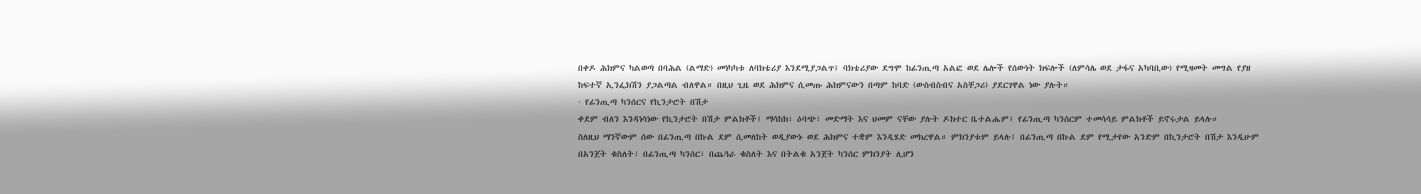በቀዶ ሕክምና ካልወጣ በባሕል (ልማድ) መነካካቱ ለባክቴሪያ እንደሚያጋልጥ፤ ባክቴሪያው ደግሞ ከፊንጢጣ አልፎ ወደ ሌሎች የሰውነት ክፍሎች (ለምሳሌ ወደ ታፋና አካባቢው) የሚዛመት መግል የያዘ ከፍተኛ ኢንፌክሽን ያጋልጣል ብለዋል። በዚህ ጊዜ ወደ ሕክምና ሲመጡ ሕክምናውን በጣም ከባድ (ውስብስብና አስቸጋሪ) ያደርገዋል ነው ያሉት።
· የፊንጢጣ ካንሰርና የኪንታሮት በሽታ
ቀደም ብለን እንዳነሳነው የኪንታሮት በሽታ ምልክቶች፤ ማሳከክ፣ ዕባጭ፣ መድማት እና ህመም ናቸው ያሉት ዶክተር ቤተልሔም፤ የፊንጢጣ ካንሰርም ተመሳሳይ ምልክቶች ይኖሩታል ይላሉ።
ስለዚህ ማንኛውም ሰው በፊንጢጣ በኩል ደም ሲመለከት ወዲያውኑ ወደ ሕክምና ተቋም እንዲሄድ መክረዋል። ምክንያቱም ይላሉ፤ በፊንጢጣ በኩል ደም የሚታየው አንድም በኪንታሮት በሽታ እንዲሁም በአንጀት ቁስለት፣ በፊንጢጣ ካንሰር፣ በጨጓራ ቁስለት እና በትልቁ አንጀት ካንሰር ምክንያት ሊሆን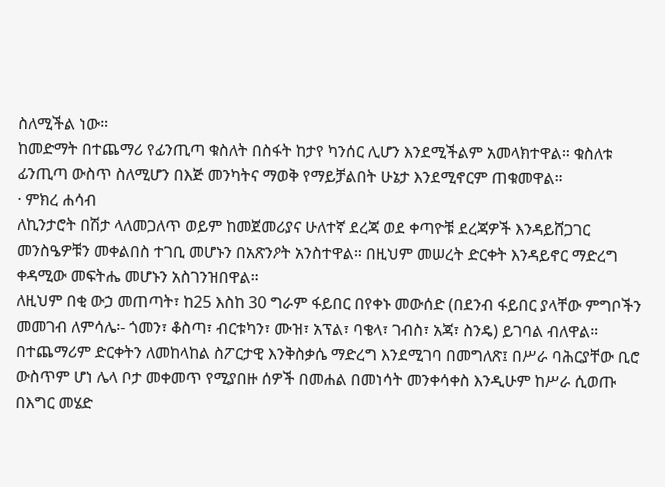ስለሚችል ነው።
ከመድማት በተጨማሪ የፊንጢጣ ቁስለት በስፋት ከታየ ካንሰር ሊሆን እንደሚችልም አመላክተዋል። ቁስለቱ ፊንጢጣ ውስጥ ስለሚሆን በእጅ መንካትና ማወቅ የማይቻልበት ሁኔታ እንደሚኖርም ጠቁመዋል።
· ምክረ ሐሳብ
ለኪንታሮት በሽታ ላለመጋለጥ ወይም ከመጀመሪያና ሁለተኛ ደረጃ ወደ ቀጣዮቹ ደረጃዎች እንዳይሸጋገር መንስዔዎቹን መቀልበስ ተገቢ መሆኑን በአጽንዖት አንስተዋል። በዚህም መሠረት ድርቀት እንዳይኖር ማድረግ ቀዳሚው መፍትሔ መሆኑን አስገንዝበዋል።
ለዚህም በቂ ውኃ መጠጣት፣ ከ25 እስከ 30 ግራም ፋይበር በየቀኑ መውሰድ (በደንብ ፋይበር ያላቸው ምግቦችን መመገብ ለምሳሌ፡- ጎመን፣ ቆስጣ፣ ብርቱካን፣ ሙዝ፣ አፕል፣ ባቄላ፣ ገብስ፣ አጃ፣ ስንዴ) ይገባል ብለዋል።
በተጨማሪም ድርቀትን ለመከላከል ስፖርታዊ እንቅስቃሴ ማድረግ እንደሚገባ በመግለጽ፤ በሥራ ባሕርያቸው ቢሮ ውስጥም ሆነ ሌላ ቦታ መቀመጥ የሚያበዙ ሰዎች በመሐል በመነሳት መንቀሳቀስ እንዲሁም ከሥራ ሲወጡ በእግር መሄድ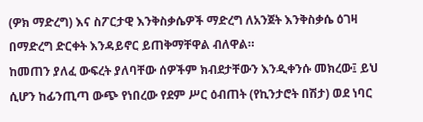(ዎክ ማድረግ) እና ስፖርታዊ እንቅስቃሴዎች ማድረግ ለአንጀት እንቅስቃሴ ዕገዛ በማድረግ ድርቀት እንዳይኖር ይጠቅማቸዋል ብለዋል።
ከመጠን ያለፈ ውፍረት ያለባቸው ሰዎችም ክብደታቸውን እንዲቀንሱ መክረው፤ ይህ ሲሆን ከፊንጢጣ ውጭ የነበረው የደም ሥር ዕብጠት (የኪንታሮት በሽታ) ወደ ነባር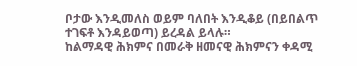ቦታው እንዲመለስ ወይም ባለበት እንዲቆይ (በይበልጥ ተገፍቶ እንዳይወጣ) ይረዳል ይላሉ።
ከልማዳዊ ሕክምና በመራቅ ዘመናዊ ሕክምናን ቀዳሚ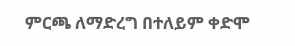ምርጫ ለማድረግ በተለይም ቀድሞ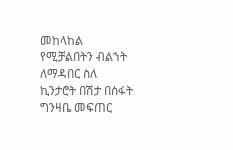መከላከል የሚቻልበትን ብልኀት ለማዳበር ስለ ኪንታሮት በሽታ በስፋት ግንዛቤ መፍጠር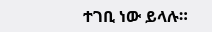ተገቢ ነው ይላሉ።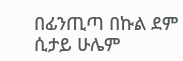በፊንጢጣ በኩል ደም ሲታይ ሁሌም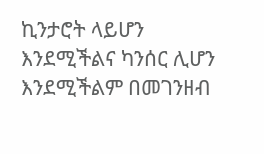ኪንታሮት ላይሆን እንደሚችልና ካንሰር ሊሆን እንደሚችልም በመገንዘብ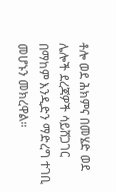ቶሎ ወደ ሕክምና በመሄድ ወደ ሌሎች ደረጃዎች ሳይሸጋገር በማከም እንዲድን ማድረግ ተገቢ መሆኑን መክረዋል።